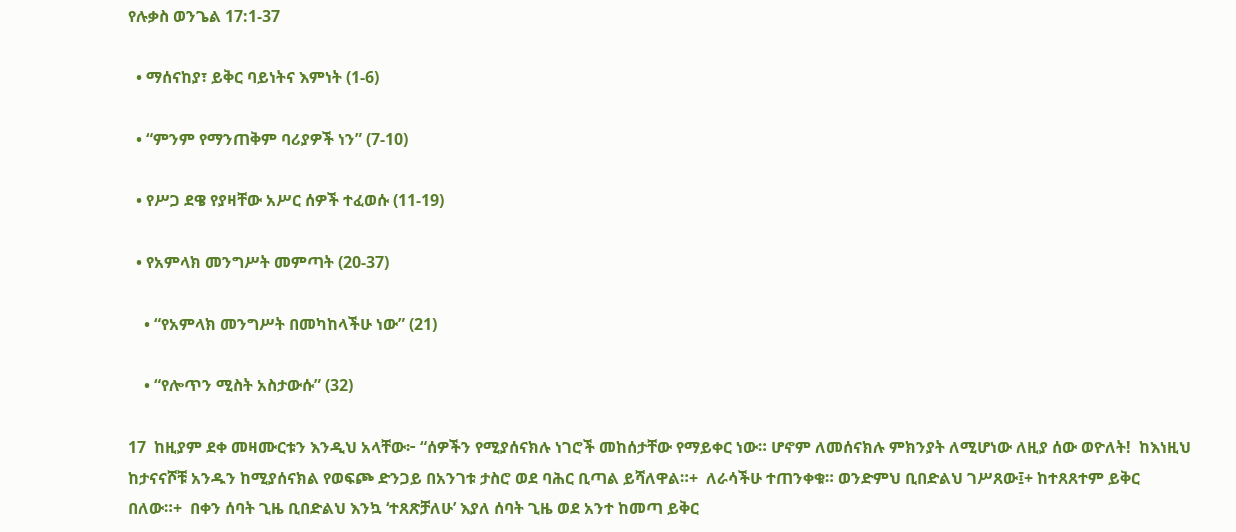የሉቃስ ወንጌል 17:1-37

  • ማሰናከያ፣ ይቅር ባይነትና እምነት (1-6)

  • “ምንም የማንጠቅም ባሪያዎች ነን” (7-10)

  • የሥጋ ደዌ የያዛቸው አሥር ሰዎች ተፈወሱ (11-19)

  • የአምላክ መንግሥት መምጣት (20-37)

    • “የአምላክ መንግሥት በመካከላችሁ ነው” (21)

    • “የሎጥን ሚስት አስታውሱ” (32)

17  ከዚያም ደቀ መዛሙርቱን እንዲህ አላቸው፦ “ሰዎችን የሚያሰናክሉ ነገሮች መከሰታቸው የማይቀር ነው። ሆኖም ለመሰናክሉ ምክንያት ለሚሆነው ለዚያ ሰው ወዮለት!  ከእነዚህ ከታናናሾቹ አንዱን ከሚያሰናክል የወፍጮ ድንጋይ በአንገቱ ታስሮ ወደ ባሕር ቢጣል ይሻለዋል።+  ለራሳችሁ ተጠንቀቁ። ወንድምህ ቢበድልህ ገሥጸው፤+ ከተጸጸተም ይቅር በለው።+  በቀን ሰባት ጊዜ ቢበድልህ እንኳ ‘ተጸጽቻለሁ’ እያለ ሰባት ጊዜ ወደ አንተ ከመጣ ይቅር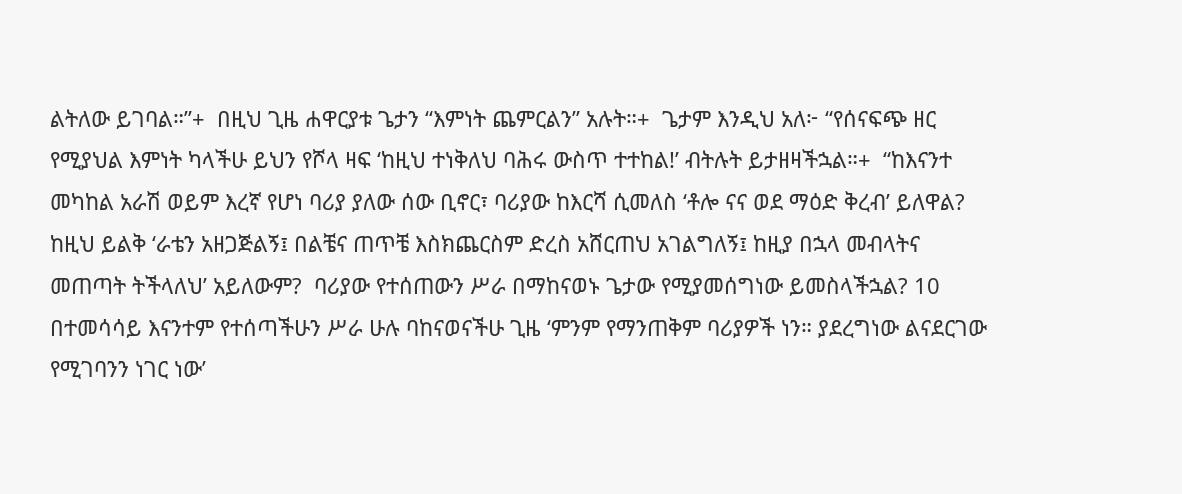ልትለው ይገባል።”+  በዚህ ጊዜ ሐዋርያቱ ጌታን “እምነት ጨምርልን” አሉት።+  ጌታም እንዲህ አለ፦ “የሰናፍጭ ዘር የሚያህል እምነት ካላችሁ ይህን የሾላ ዛፍ ‘ከዚህ ተነቅለህ ባሕሩ ውስጥ ተተከል!’ ብትሉት ይታዘዛችኋል።+  “ከእናንተ መካከል አራሽ ወይም እረኛ የሆነ ባሪያ ያለው ሰው ቢኖር፣ ባሪያው ከእርሻ ሲመለስ ‘ቶሎ ናና ወደ ማዕድ ቅረብ’ ይለዋል?  ከዚህ ይልቅ ‘ራቴን አዘጋጅልኝ፤ በልቼና ጠጥቼ እስክጨርስም ድረስ አሸርጠህ አገልግለኝ፤ ከዚያ በኋላ መብላትና መጠጣት ትችላለህ’ አይለውም?  ባሪያው የተሰጠውን ሥራ በማከናወኑ ጌታው የሚያመሰግነው ይመስላችኋል? 10  በተመሳሳይ እናንተም የተሰጣችሁን ሥራ ሁሉ ባከናወናችሁ ጊዜ ‘ምንም የማንጠቅም ባሪያዎች ነን። ያደረግነው ልናደርገው የሚገባንን ነገር ነው’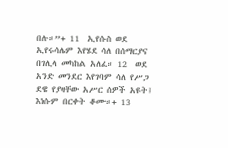በሉ።”+ 11  ኢየሱስ ወደ ኢየሩሳሌም እየሄደ ሳለ በሰማርያና በገሊላ መካከል አለፈ። 12  ወደ አንድ መንደር እየገባም ሳለ የሥጋ ደዌ የያዛቸው አሥር ሰዎች አዩት፤ እነሱም በርቀት ቆሙ።+ 13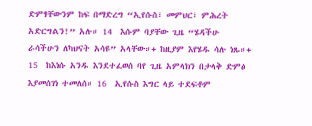ድምፃቸውንም ከፍ በማድረግ “ኢየሱስ፣ መምህር፣ ምሕረት አድርግልን!” አሉ። 14  እሱም ባያቸው ጊዜ “ሄዳችሁ ራሳችሁን ለካህናት አሳዩ” አላቸው።+ ከዚያም እየሄዱ ሳሉ ነጹ።+ 15  ከእነሱ አንዱ እንደተፈወሰ ባየ ጊዜ አምላክን በታላቅ ድምፅ እያመሰገነ ተመለሰ። 16  ኢየሱስ እግር ላይ ተደፍቶም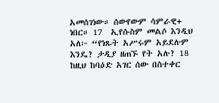አመሰገነው። ሰውየውም ሳምራዊ+ ነበር። 17  ኢየሱስም መልሶ እንዲህ አለ፦ “የነጹት አሥሩም አይደሉም እንዴ? ታዲያ ዘጠኙ የት አሉ? 18  ከዚህ ከባዕድ አገር ሰው በስተቀር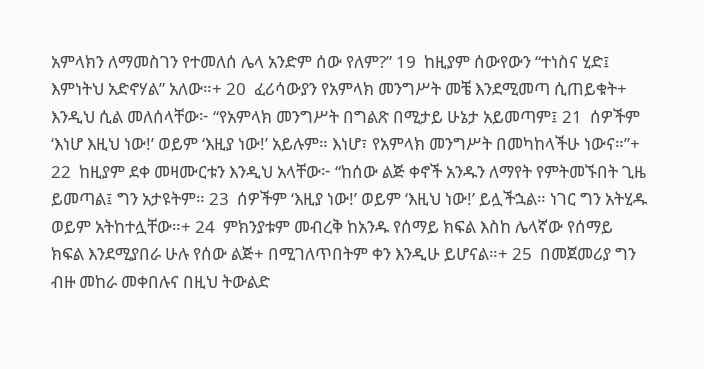አምላክን ለማመስገን የተመለሰ ሌላ አንድም ሰው የለም?” 19  ከዚያም ሰውየውን “ተነስና ሂድ፤ እምነትህ አድኖሃል” አለው።+ 20  ፈሪሳውያን የአምላክ መንግሥት መቼ እንደሚመጣ ሲጠይቁት+ እንዲህ ሲል መለሰላቸው፦ “የአምላክ መንግሥት በግልጽ በሚታይ ሁኔታ አይመጣም፤ 21  ሰዎችም ‘እነሆ እዚህ ነው!’ ወይም ‘እዚያ ነው!’ አይሉም። እነሆ፣ የአምላክ መንግሥት በመካከላችሁ ነውና።”+ 22  ከዚያም ደቀ መዛሙርቱን እንዲህ አላቸው፦ “ከሰው ልጅ ቀኖች አንዱን ለማየት የምትመኙበት ጊዜ ይመጣል፤ ግን አታዩትም። 23  ሰዎችም ‘እዚያ ነው!’ ወይም ‘እዚህ ነው!’ ይሏችኋል። ነገር ግን አትሂዱ ወይም አትከተሏቸው።+ 24  ምክንያቱም መብረቅ ከአንዱ የሰማይ ክፍል እስከ ሌላኛው የሰማይ ክፍል እንደሚያበራ ሁሉ የሰው ልጅ+ በሚገለጥበትም ቀን እንዲሁ ይሆናል።+ 25  በመጀመሪያ ግን ብዙ መከራ መቀበሉና በዚህ ትውልድ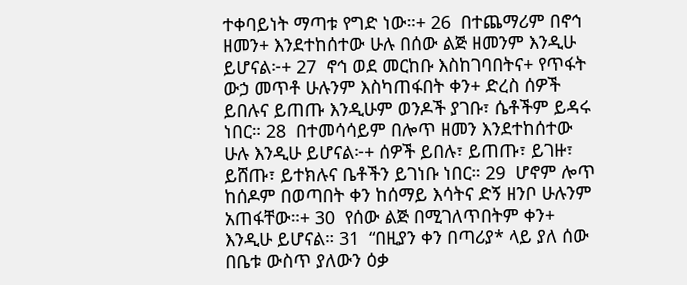ተቀባይነት ማጣቱ የግድ ነው።+ 26  በተጨማሪም በኖኅ ዘመን+ እንደተከሰተው ሁሉ በሰው ልጅ ዘመንም እንዲሁ ይሆናል፦+ 27  ኖኅ ወደ መርከቡ እስከገባበትና+ የጥፋት ውኃ መጥቶ ሁሉንም እስካጠፋበት ቀን+ ድረስ ሰዎች ይበሉና ይጠጡ እንዲሁም ወንዶች ያገቡ፣ ሴቶችም ይዳሩ ነበር። 28  በተመሳሳይም በሎጥ ዘመን እንደተከሰተው ሁሉ እንዲሁ ይሆናል፦+ ሰዎች ይበሉ፣ ይጠጡ፣ ይገዙ፣ ይሸጡ፣ ይተክሉና ቤቶችን ይገነቡ ነበር። 29  ሆኖም ሎጥ ከሰዶም በወጣበት ቀን ከሰማይ እሳትና ድኝ ዘንቦ ሁሉንም አጠፋቸው።+ 30  የሰው ልጅ በሚገለጥበትም ቀን+ እንዲሁ ይሆናል። 31  “በዚያን ቀን በጣሪያ* ላይ ያለ ሰው በቤቱ ውስጥ ያለውን ዕቃ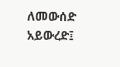ለመውሰድ አይውረድ፤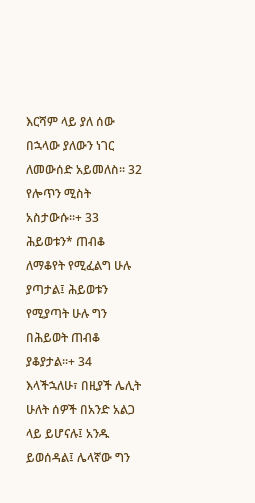እርሻም ላይ ያለ ሰው በኋላው ያለውን ነገር ለመውሰድ አይመለስ። 32  የሎጥን ሚስት አስታውሱ።+ 33  ሕይወቱን* ጠብቆ ለማቆየት የሚፈልግ ሁሉ ያጣታል፤ ሕይወቱን የሚያጣት ሁሉ ግን በሕይወት ጠብቆ ያቆያታል።+ 34  እላችኋለሁ፣ በዚያች ሌሊት ሁለት ሰዎች በአንድ አልጋ ላይ ይሆናሉ፤ አንዱ ይወሰዳል፤ ሌላኛው ግን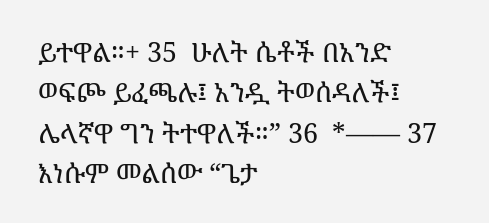ይተዋል።+ 35  ሁለት ሴቶች በአንድ ወፍጮ ይፈጫሉ፤ አንዷ ትወሰዳለች፤ ሌላኛዋ ግን ትተዋለች።” 36  *—— 37  እነሱም መልሰው “ጌታ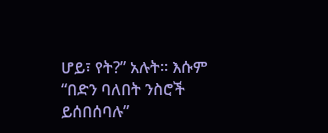ሆይ፣ የት?” አሉት። እሱም “በድን ባለበት ንስሮች ይሰበሰባሉ”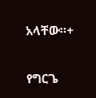አላቸው።+

የግርጌ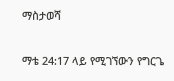ማስታወሻ

ማቴ 24:17 ላይ የሚገኘውን የግርጌ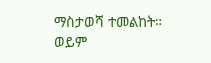ማስታወሻ ተመልከት።
ወይም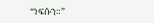“ነፍሱን።”